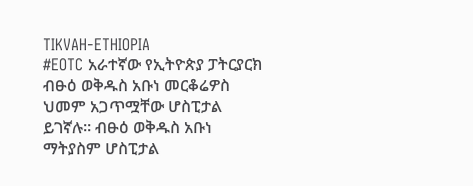TIKVAH-ETHIOPIA
#EOTC አራተኛው የኢትዮጵያ ፓትርያርክ ብፁዕ ወቅዱስ አቡነ መርቆሬዎስ ህመም አጋጥሟቸው ሆስፒታል ይገኛሉ። ብፁዕ ወቅዱስ አቡነ ማትያስም ሆስፒታል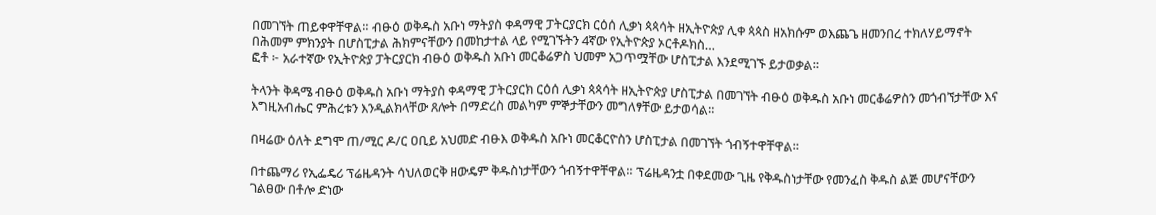በመገኘት ጠይቀዋቸዋል። ብፁዕ ወቅዱስ አቡነ ማትያስ ቀዳማዊ ፓትርያርክ ርዕሰ ሊቃነ ጳጳሳት ዘኢትዮጵያ ሊቀ ጳጳስ ዘአክሱም ወእጨጌ ዘመንበረ ተክለሃይማኖት በሕመም ምክንያት በሆስፒታል ሕክምናቸውን በመከታተል ላይ የሚገኙትን 4ኛው የኢትዮጵያ ኦርቶዶክስ…
ፎቶ ፦ አራተኛው የኢትዮጵያ ፓትርያርክ ብፁዕ ወቅዱስ አቡነ መርቆሬዎስ ህመም አጋጥሟቸው ሆስፒታል እንደሚገኙ ይታወቃል።

ትላንት ቅዳሜ ብፁዕ ወቅዱስ አቡነ ማትያስ ቀዳማዊ ፓትርያርክ ርዕሰ ሊቃነ ጳጳሳት ዘኢትዮጵያ ሆስፒታል በመገኘት ብፁዕ ወቅዱስ አቡነ መርቆሬዎስን መጎብኘታቸው እና እግዚአብሔር ምሕረቱን እንዲልክላቸው ጸሎት በማድረስ መልካም ምኞታቸውን መግለፃቸው ይታወሳል።

በዛሬው ዕለት ደግሞ ጠ/ሚር ዶ/ር ዐቢይ አህመድ ብፁእ ወቅዱስ አቡነ መርቆርዮስን ሆስፒታል በመገኘት ጎብኝተዋቸዋል።

በተጨማሪ የኢፌዴሪ ፕሬዜዳንት ሳህለወርቅ ዘውዴም ቅዱስነታቸውን ጎብኝተዋቸዋል። ፕሬዜዳንቷ በቀደመው ጊዜ የቅዱስነታቸው የመንፈስ ቅዱስ ልጅ መሆናቸውን ገልፀው በቶሎ ድነው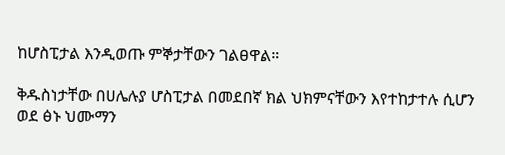ከሆስፒታል እንዲወጡ ምኞታቸውን ገልፀዋል።

ቅዱስነታቸው በሀሌሉያ ሆስፒታል በመደበኛ ክል ህክምናቸውን እየተከታተሉ ሲሆን ወደ ፅኑ ህሙማን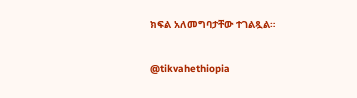ክፍል አለመግባታቸው ተገልጿል።

@tikvahethiopia